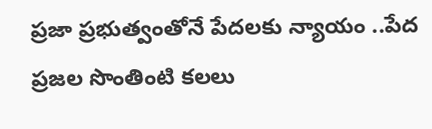ప్రజా ప్రభుత్వంతోనే పేదలకు న్యాయం ..పేద ప్రజల సొంతింటి కలలు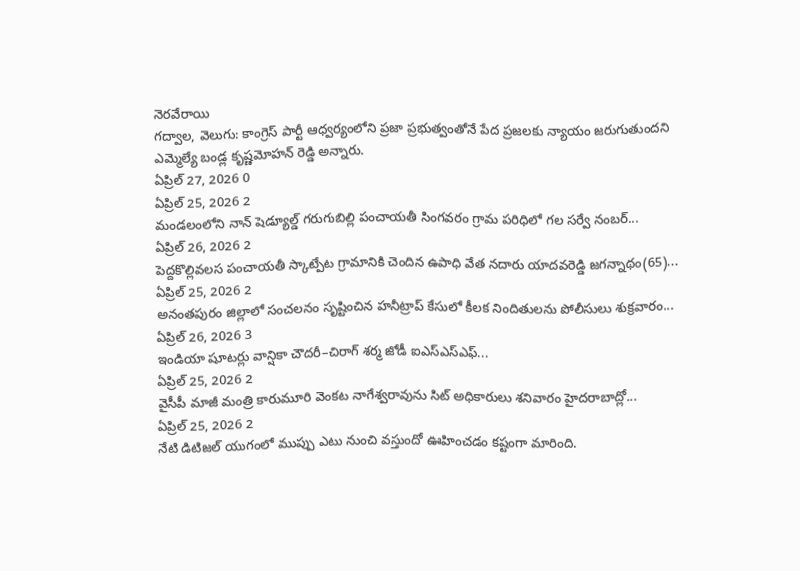నెరవేరాయి
గద్వాల, వెలుగు: కాంగ్రెస్ పార్టీ ఆధ్వర్యంలోని ప్రజా ప్రభుత్వంతోనే పేద ప్రజలకు న్యాయం జరుగుతుందని ఎమ్మెల్యే బండ్ల కృష్ణమోహన్ రెడ్డి అన్నారు.
ఏప్రిల్ 27, 2026 0
ఏప్రిల్ 25, 2026 2
మండలంలోని నాన్ షెడ్యూల్డ్ గరుగుబిల్లి పంచాయతీ సింగవరం గ్రామ పరిధిలో గల సర్వే నంబర్...
ఏప్రిల్ 26, 2026 2
పెద్దకొల్లివలస పంచాయతీ స్కాట్పేట గ్రామానికి చెందిన ఉపాధి వేత నదారు యాదవరెడ్డి జగన్నాథం(65)...
ఏప్రిల్ 25, 2026 2
అనంతపురం జిల్లాలో సంచలనం సృష్టించిన హనీట్రాప్ కేసులో కీలక నిందితులను పోలీసులు శుక్రవారం...
ఏప్రిల్ 26, 2026 3
ఇండియా షూటర్లు వాన్షికా చౌదరీ–చిరాగ్ శర్మ జోడీ ఐఎస్ఎస్ఎఫ్...
ఏప్రిల్ 25, 2026 2
వైసీపీ మాజీ మంత్రి కారుమూరి వెంకట నాగేశ్వరావును సిట్ అధికారులు శనివారం హైదరాబాద్లో...
ఏప్రిల్ 25, 2026 2
నేటి డిటిజల్ యుగంలో ముప్పు ఎటు నుంచి వస్తుందో ఊహించడం కష్టంగా మారింది.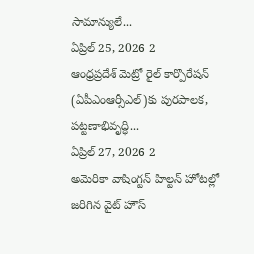సామాన్యులే...
ఏప్రిల్ 25, 2026 2
ఆంధ్రప్రదేశ్ మెట్రో రైల్ కార్పొరేషన్ (ఏపీఎంఆర్సీఎల్)కు పురపాలక, పట్టణాభివృద్ధి...
ఏప్రిల్ 27, 2026 2
అమెరికా వాషింగ్టన్ హిల్టన్ హోటల్లో జరిగిన వైట్ హౌస్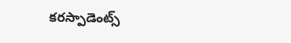కరస్పాడెంట్స్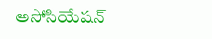అసోసియేషన్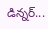డిన్నర్...